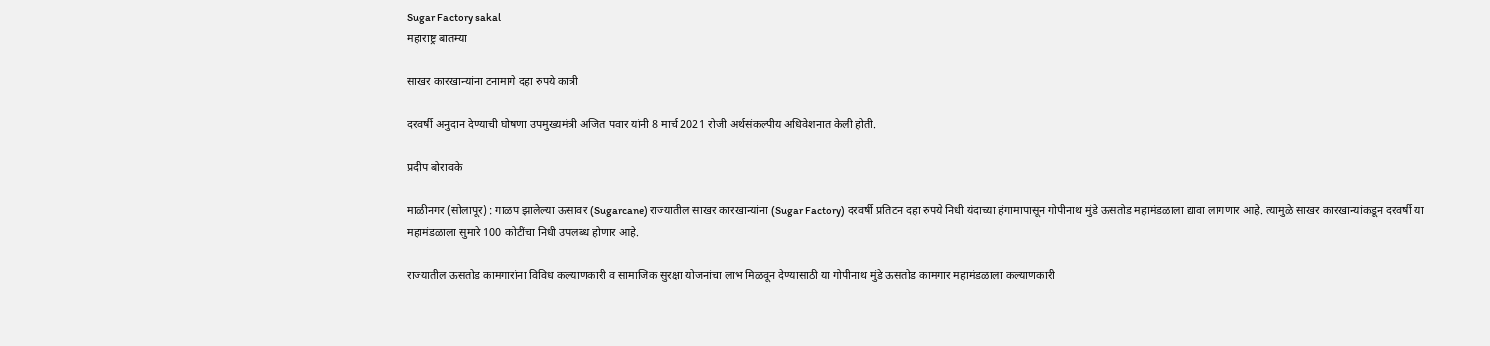Sugar Factory sakal
महाराष्ट्र बातम्या

साखर कारखान्यांना टनामागे दहा रुपये कात्री

दरवर्षी अनुदान देण्याची घोषणा उपमुख्यमंत्री अजित पवार यांनी 8 मार्च 2021 रोजी अर्थसंकल्पीय अधिवेशनात केली होती.

प्रदीप बोरावके

माळीनगर (सोलापूर) : गाळप झालेल्या ऊसावर (Sugarcane) राज्यातील साखर कारखान्यांना (Sugar Factory) दरवर्षी प्रतिटन दहा रुपये निधी यंदाच्या हंगामापासून गोपीनाथ मुंडे ऊसतोड महामंडळाला द्यावा लागणार आहे. त्यामुळे साखर कारखान्यांकडून दरवर्षी या महामंडळाला सुमारे 100 कोटींचा निधी उपलब्ध होणार आहे.

राज्यातील ऊसतोड कामगारांना विविध कल्याणकारी व सामाजिक सुरक्षा योजनांचा लाभ मिळवून देण्यासाठी या गोपीनाथ मुंडे ऊसतोड कामगार महामंडळाला कल्याणकारी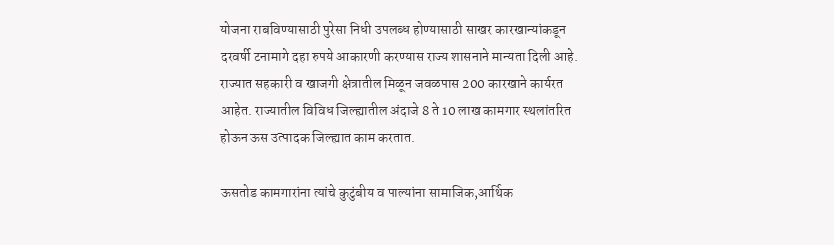योजना राबविण्यासाठी पुरेसा निधी उपलब्ध होण्यासाठी साखर कारखान्यांकडून दरवर्षी टनामागे दहा रुपये आकारणी करण्यास राज्य शासनाने मान्यता दिली आहे. राज्यात सहकारी व खाजगी क्षेत्रातील मिळून जवळपास 200 कारखाने कार्यरत आहेत. राज्यातील विविध जिल्ह्यातील अंदाजे 8 ते 10 लाख कामगार स्थलांतरित होऊन ऊस उत्पादक जिल्ह्यात काम करतात.

ऊसतोड कामगारांना त्यांचे कुटुंबीय व पाल्यांना सामाजिक,आर्थिक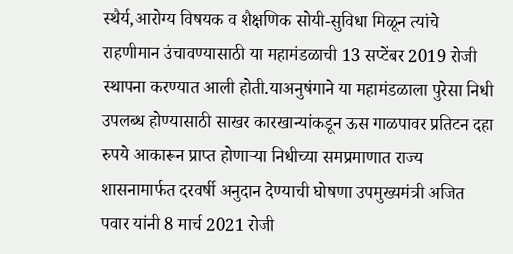स्थैर्य,आरोग्य विषयक व शैक्षणिक सोयी-सुविधा मिळून त्यांचे राहणीमान उंचावण्यासाठी या महामंडळाची 13 सप्टेंबर 2019 रोजी स्थापना करण्यात आली होती.याअनुषंगाने या महामंडळाला पुरेसा निधी उपलब्ध होण्यासाठी साखर कारखान्यांकडून ऊस गाळपावर प्रतिटन दहा रुपये आकारून प्राप्त होणाऱ्या निधीच्या समप्रमाणात राज्य शासनामार्फत दरवर्षी अनुदान देण्याची घोषणा उपमुख्यमंत्री अजित पवार यांनी 8 मार्च 2021 रोजी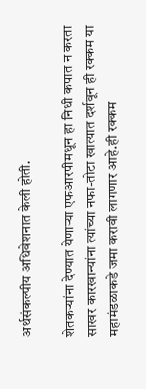अर्थसंकल्पीय अधिवेशनात केली होती.

शेतकऱ्यांना देण्यात येणाऱ्या एफआरपीमधून हा निधी कपात न करता साखर कारखान्यांना त्यांच्या नफा-तोटा खात्यात दर्शवून ही रक्कम या महामंडळाकडे जमा करावी लागणार आहे.ही रक्कम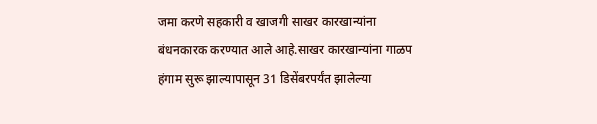जमा करणे सहकारी व खाजगी साखर कारखान्यांना बंधनकारक करण्यात आले आहे.साखर कारखान्यांना गाळप हंगाम सुरू झाल्यापासून 31 डिसेंबरपर्यंत झालेल्या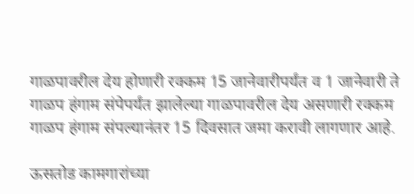गाळपावरील देय होणारी रक्कम 15 जानेवारीपर्यंत व 1 जानेवारी ते गाळप हंगाम संपेपर्यंत झालेल्या गाळपावरील देय असणारी रक्कम गाळप हंगाम संपल्यानंतर 15 दिवसात जमा करावी लागणार आहे.

ऊसतोड कामगारांच्या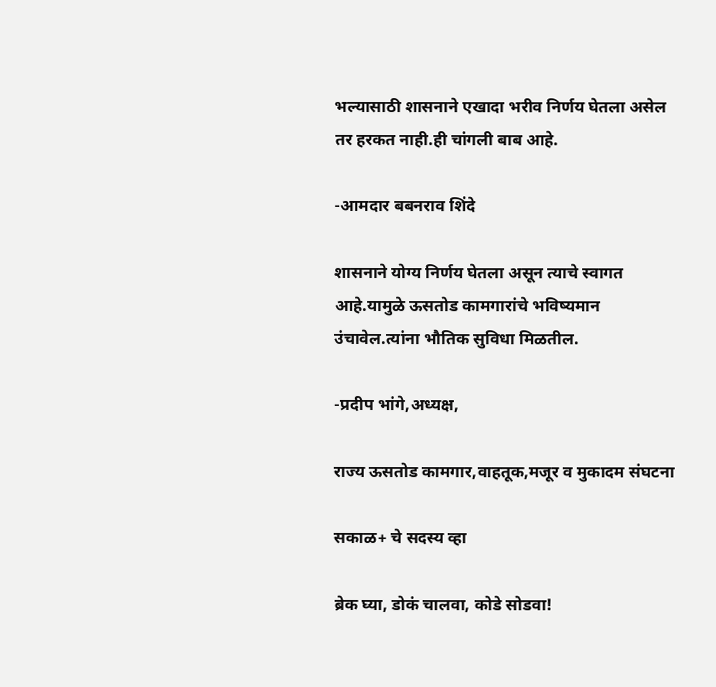भल्यासाठी शासनाने एखादा भरीव निर्णय घेतला असेल तर हरकत नाही.ही चांगली बाब आहे.

-आमदार बबनराव शिंदे

शासनाने योग्य निर्णय घेतला असून त्याचे स्वागत आहे.यामुळे ऊसतोड कामगारांचे भविष्यमान उंचावेल.त्यांना भौतिक सुविधा मिळतील.

-प्रदीप भांगे,अध्यक्ष,

राज्य ऊसतोड कामगार,वाहतूक,मजूर व मुकादम संघटना

सकाळ+ चे सदस्य व्हा

ब्रेक घ्या, डोकं चालवा, कोडे सोडवा!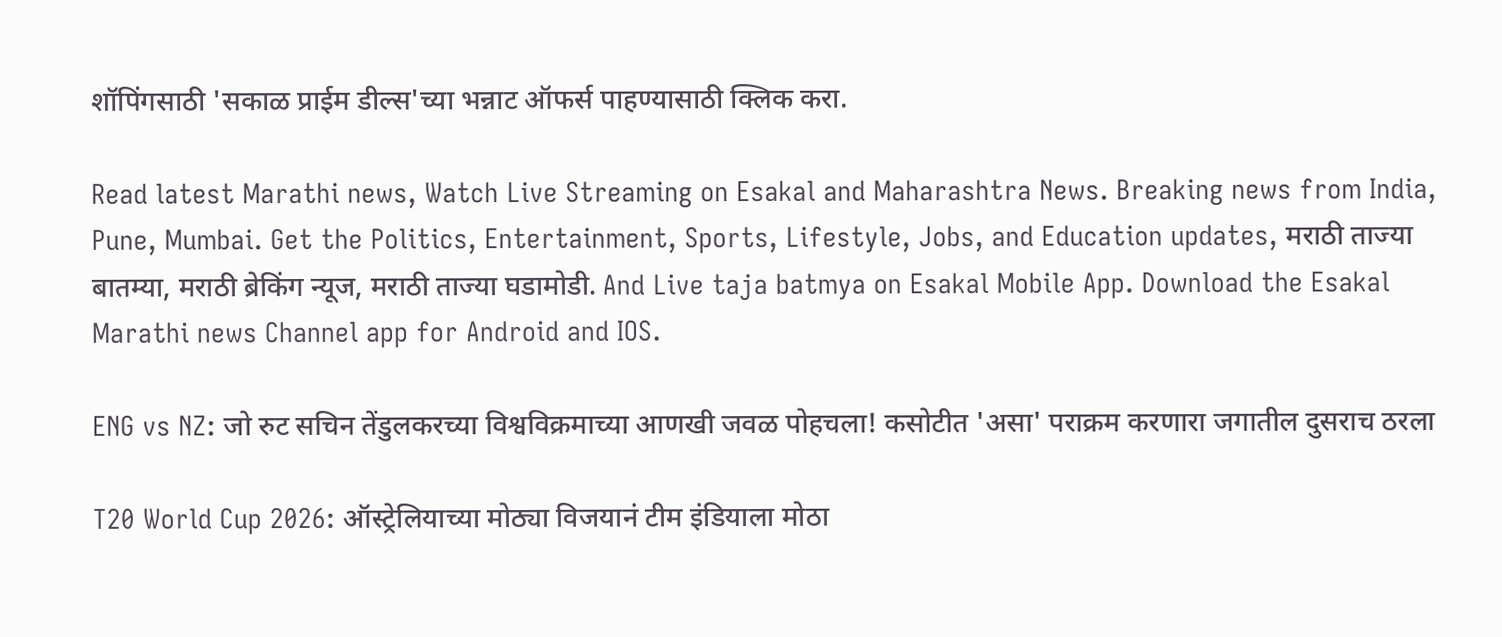शॉपिंगसाठी 'सकाळ प्राईम डील्स'च्या भन्नाट ऑफर्स पाहण्यासाठी क्लिक करा.

Read latest Marathi news, Watch Live Streaming on Esakal and Maharashtra News. Breaking news from India, Pune, Mumbai. Get the Politics, Entertainment, Sports, Lifestyle, Jobs, and Education updates, मराठी ताज्या बातम्या, मराठी ब्रेकिंग न्यूज, मराठी ताज्या घडामोडी. And Live taja batmya on Esakal Mobile App. Download the Esakal Marathi news Channel app for Android and IOS.

ENG vs NZ: जो रुट सचिन तेंडुलकरच्या विश्वविक्रमाच्या आणखी जवळ पोहचला! कसोटीत 'असा' पराक्रम करणारा जगातील दुसराच ठरला

T20 World Cup 2026: ऑस्ट्रेलियाच्या मोठ्या विजयानं टीम इंडियाला मोठा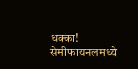धक्का! सेमीफायनलमध्ये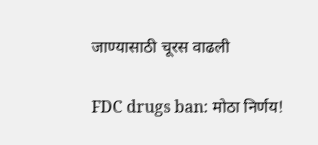जाण्यासाठी चूरस वाढली

FDC drugs ban: मोठा निर्णय!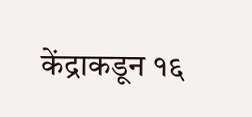केंद्राकडून १६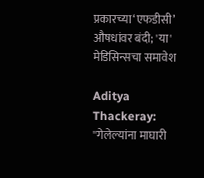प्रकारच्या‘एफडीसी’ औषधांवर बंदी; 'या' मेडिसिन्सचा समावेश

Aditya Thackeray: ''गेलेल्यांना माघारी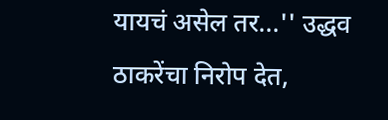यायचं असेल तर...'' उद्धव ठाकरेंचा निरोप देत,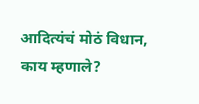आदित्यंचं मोठं विधान, काय म्हणाले?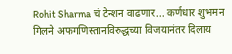Rohit Sharma चं टेन्शन वाढणार... कर्णधार शुभमन गिलने अफगणिस्तानविरुद्धच्या विजयानंतर दिलाय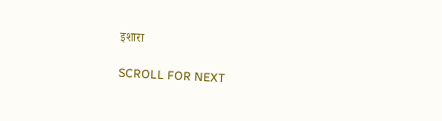इशारा

SCROLL FOR NEXT